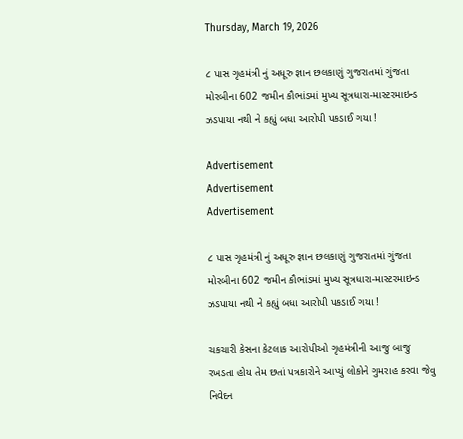Thursday, March 19, 2026

૮ પાસ ગૃહમંત્રી નું અધૂરુ જ્ઞાન છલકાણું ગુજરાતમાં ગુંજતા મોરબીના 602 જમીન કૌભાંડમાં મુખ્ય સૂત્રધારા-માસ્ટરમાઇન્ડ ઝડપાયા નથી ને કહ્યું બધા આરોપી પકડાઈ ગયા !

Advertisement
Advertisement
Advertisement

૮ પાસ ગૃહમંત્રી નું અધૂરુ જ્ઞાન છલકાણું ગુજરાતમાં ગુંજતા મોરબીના 602 જમીન કૌભાંડમાં મુખ્ય સૂત્રધારા-માસ્ટરમાઇન્ડ ઝડપાયા નથી ને કહ્યું બધા આરોપી પકડાઈ ગયા !

ચકચારી કેસના કેટલાક આરોપીઓ ગૃહમંત્રીની આજુ બાજુ રખડતા હોય તેમ છતાં પત્રકારોને આપ્યું લોકોને ગુમરાહ કરવા જેવુ નિવેદન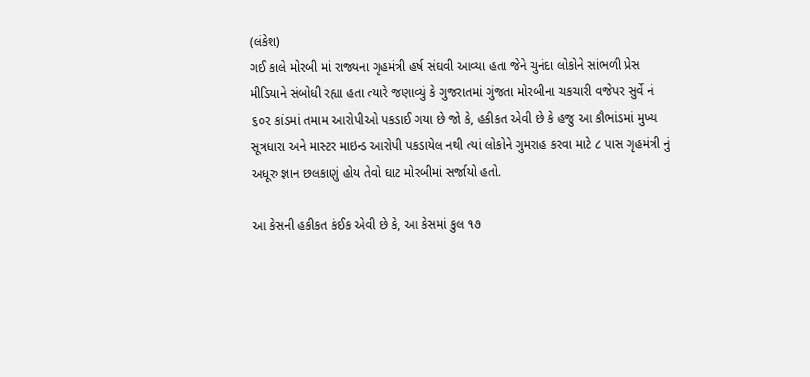(લંકેશ)
ગઈ કાલે મોરબી માં રાજ્યના ગૃહમંત્રી હર્ષ સંઘવી આવ્યા હતા જેને ચુનંદા લોકોને સાંભળી પ્રેસ મીડિયાને સંબોધી રહ્યા હતા ત્યારે જણાવ્યું કે ગુજરાતમાં ગુંજતા મોરબીના ચકચારી વજેપર સુર્વે નં ૬૦૨ કાંડમાં તમામ આરોપીઓ પકડાઈ ગયા છે જો કે, હકીકત એવી છે કે હજુ આ કૌભાંડમાં મુખ્ય સૂત્રધારા અને માસ્ટર માઇન્ડ આરોપી પકડાયેલ નથી ત્યાં લોકોને ગુમરાહ કરવા માટે ૮ પાસ ગૃહમંત્રી નું અધૂરુ જ્ઞાન છલકાણું હોય તેવો ઘાટ મોરબીમાં સર્જાયો હતો.

આ કેસની હકીકત કંઈક એવી છે કે, આ કેસમાં કુલ ૧૭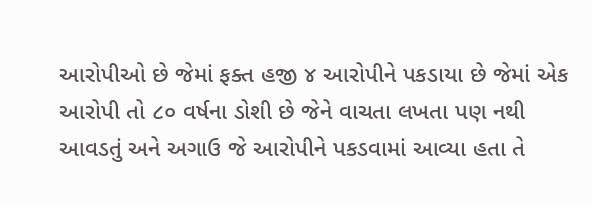આરોપીઓ છે જેમાં ફક્ત હજી ૪ આરોપીને પકડાયા છે જેમાં એક આરોપી તો ૮૦ વર્ષના ડોશી છે જેને વાચતા લખતા પણ નથી આવડતું અને અગાઉ જે આરોપીને પકડવામાં આવ્યા હતા તે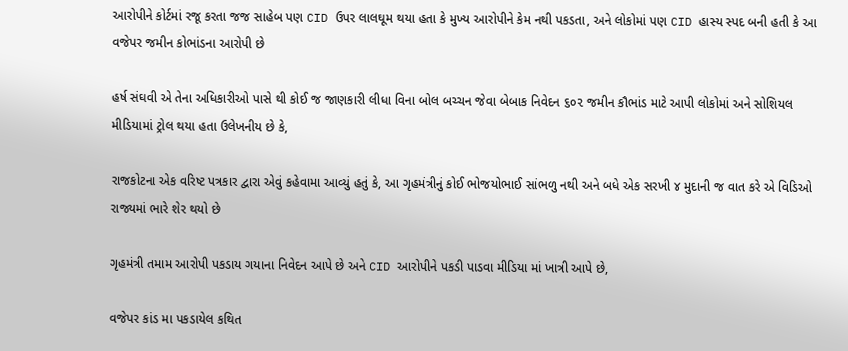આરોપીને કોર્ટમાં રજૂ કરતા જજ સાહેબ પણ CID ઉપર લાલઘૂમ થયા હતા કે મુખ્ય આરોપીને કેમ નથી પકડતા, અને લોકોમાં પણ CID હાસ્ય સ્પદ બની હતી કે આ વજેપર જમીન કોભાંડના આરોપી છે

હર્ષ સંઘવી એ તેના અધિકારીઓ પાસે થી કોઈ જ જાણકારી લીધા વિના બોલ બચ્ચન જેવા બેબાક નિવેદન ૬૦૨ જમીન કૌભાંડ માટે આપી લોકોમાં અને સોશિયલ મીડિયામાં ટ્રોલ થયા હતા ઉલેખનીય છે કે,

રાજકોટના એક વરિષ્ટ પત્રકાર દ્વારા એવું કહેવામા આવ્યું હતું કે, આ ગૃહમંત્રીનું કોઈ ભોજયોભાઈ સાંભળુ નથી અને બધે એક સરખી ૪ મુદાની જ વાત કરે એ વિડિઓ રાજ્યમાં ભારે શેર થયો છે

ગૃહમંત્રી તમામ આરોપી પકડાય ગયાના નિવેદન આપે છે અને CID આરોપીને પકડી પાડવા મીડિયા માં ખાત્રી આપે છે,

વજેપર કાંડ મા પકડાયેલ કથિત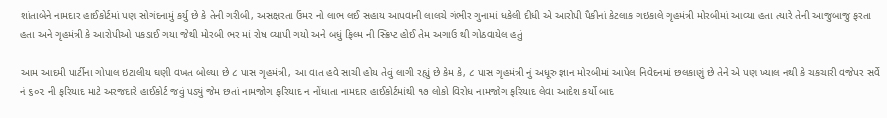શાંતાબેને નામદાર હાઈકોર્ટમાં પણ સોગંદનામું કર્યુ છે કે તેની ગરીબી, અસક્ષરતા ઉંમર નો લાભ લઈ સહાય આપવાની લાલચે ગંભીર ગુનામાં ધકેલી દીધી એ આરોપી પૈકીનાં કેટલાક ગઇકાલે ગૃહમંત્રી મોરબીમાં આવ્યા હતા ત્યારે તેની આજુબાજુ ફરતા હતા અને ગૃહમંત્રી કે આરોપીઓ પકડાઈ ગયા જેથી મોરબી ભર માં રોષ વ્યાપી ગયો અને બધું ફિલ્મ ની સ્ક્રિપ્ટ હોઈ તેમ અગાઉ થી ગોઠવાયેલ હતું

આમ આદમી પાર્ટીના ગોપાલ ઇટાલીય ઘણી વખત બોલ્યા છે ૮ પાસ ગૃહમંત્રી, આ વાત હવે સાચી હોય તેવું લાગી રહ્યું છે કેમ કે, ૮ પાસ ગૃહમંત્રી નું અધૂરુ જ્ઞાન મોરબીમાં આપેલ નિવેદનમાં છલકાણું છે તેને એ પણ ખ્યાલ નથી કે ચકચારી વજેપર સર્વે નં ૬૦૨ ની ફરિયાદ માટે અરજદારે હાઈકોર્ટ જવું પડ્યું જેમ છતાં નામજોગ ફરિયાદ ન નોંધાતા નામદાર હાઈકોર્ટમાંથી ૧૭ લોકો વિરોધ નામજોગ ફરિયાદ લેવા આદેશ કર્યો બાદ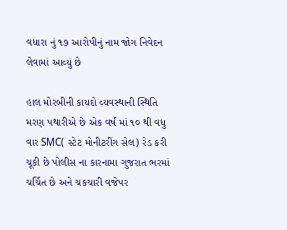વધારા નું ૧૭ આરોપીનું નામ જોગ નિવેદન લેવામાં આવ્યું છે

હાલ મોરબીની કાયદો વ્યવસ્થાની સ્થિતિ મરણ પથારીએ છે એક વર્ષ માં ૧૦ થી વધુ વાર SMC( સ્ટેટ મોનીટરીંગ સેલ) રેડ કરી ચૂકી છે પોલીસ ના કારનામા ગુજરાત ભરમાં ચર્ચિત છે અને ચકચારી વજેપર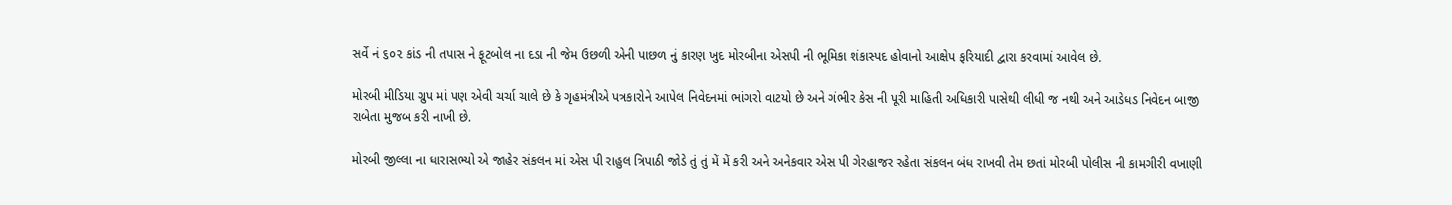સર્વે નં ૬૦૨ કાંડ ની તપાસ ને ફૂટબોલ ના દડા ની જેમ ઉછળી એની પાછળ નું કારણ ખુદ મોરબીના એસપી ની ભૂમિકા શંકાસ્પદ હોવાનો આક્ષેપ ફરિયાદી દ્વારા કરવામાં આવેલ છે.

મોરબી મીડિયા ગ્રુપ માં પણ એવી ચર્ચા ચાલે છે કે ગૃહમંત્રીએ પત્રકારોને આપેલ નિવેદનમાં ભાંગરો વાટયો છે અને ગંભીર કેસ ની પૂરી માહિતી અધિકારી પાસેથી લીધી જ નથી અને આડેધડ નિવેદન બાજી રાબેતા મુજબ કરી નાખી છે.

મોરબી જીલ્લા ના ધારાસભ્યો એ જાહેર સંકલન માં એસ પી રાહુલ ત્રિપાઠી જોડે તું તું મેં મેં કરી અને અનેકવાર એસ પી ગેરહાજર રહેતા સંકલન બંધ રાખવી તેમ છતાં મોરબી પોલીસ ની કામગીરી વખાણી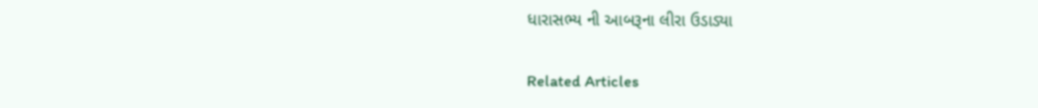ધારાસભ્ય ની આબરૂના લીરા ઉડાડ્યા

Related Articles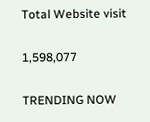Total Website visit

1,598,077

TRENDING NOW